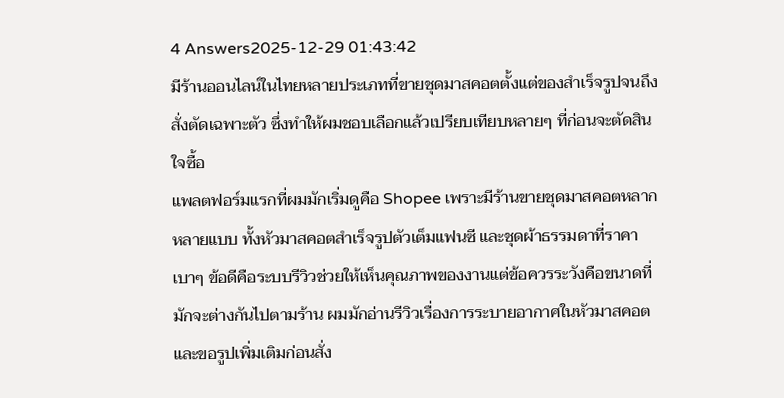4 Answers2025-12-29 01:43:42
มีร้านออนไลน์ในไทยหลายประเภทที่ขายชุดมาสคอตตั้งแต่ของสำเร็จรูปจนถึงสั่งตัดเฉพาะตัว ซึ่งทำให้ผมชอบเลือกแล้วเปรียบเทียบหลายๆ ที่ก่อนจะตัดสินใจซื้อ
แพลตฟอร์มแรกที่ผมมักเริ่มดูคือ Shopee เพราะมีร้านขายชุดมาสคอตหลากหลายแบบ ทั้งหัวมาสคอตสำเร็จรูปตัวเต็มแฟนซี และชุดผ้าธรรมดาที่ราคาเบาๆ ข้อดีคือระบบรีวิวช่วยให้เห็นคุณภาพของงานแต่ข้อควรระวังคือขนาดที่มักจะต่างกันไปตามร้าน ผมมักอ่านรีวิวเรื่องการระบายอากาศในหัวมาสคอตและขอรูปเพิ่มเติมก่อนสั่ง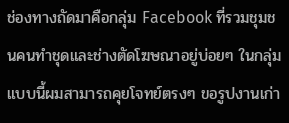ช่องทางถัดมาคือกลุ่ม Facebook ที่รวมชุมชนคนทำชุดและช่างตัดโฆษณาอยู่บ่อยๆ ในกลุ่มแบบนี้ผมสามารถคุยโจทย์ตรงๆ ขอรูปงานเก่า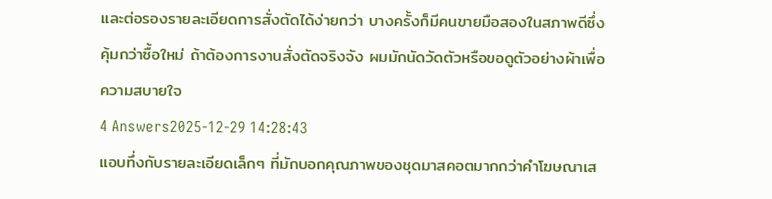และต่อรองรายละเอียดการสั่งตัดได้ง่ายกว่า บางครั้งก็มีคนขายมือสองในสภาพดีซึ่งคุ้มกว่าซื้อใหม่ ถ้าต้องการงานสั่งตัดจริงจัง ผมมักนัดวัดตัวหรือขอดูตัวอย่างผ้าเพื่อความสบายใจ
4 Answers2025-12-29 14:28:43
แอบทึ่งกับรายละเอียดเล็กๆ ที่มักบอกคุณภาพของชุดมาสคอตมากกว่าคำโฆษณาเส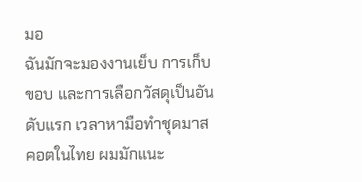มอ
ฉันมักจะมองงานเย็บ การเก็บขอบ และการเลือกวัสดุเป็นอันดับแรก เวลาหามือทำชุดมาสคอตในไทย ผมมักแนะ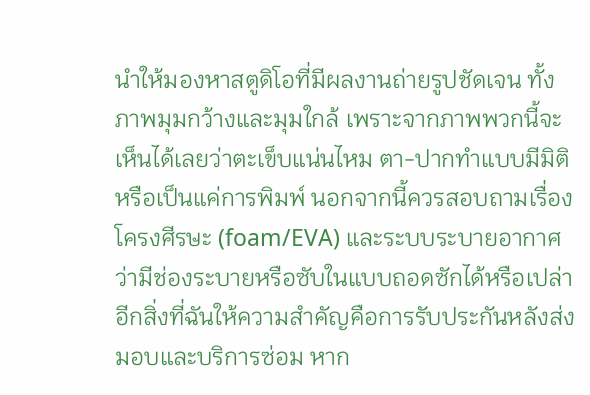นำให้มองหาสตูดิโอที่มีผลงานถ่ายรูปชัดเจน ทั้งภาพมุมกว้างและมุมใกล้ เพราะจากภาพพวกนี้จะเห็นได้เลยว่าตะเข็บแน่นไหม ตา-ปากทำแบบมีมิติหรือเป็นแค่การพิมพ์ นอกจากนี้ควรสอบถามเรื่องโครงศีรษะ (foam/EVA) และระบบระบายอากาศ ว่ามีช่องระบายหรือซับในแบบถอดซักได้หรือเปล่า
อีกสิ่งที่ฉันให้ความสำคัญคือการรับประกันหลังส่งมอบและบริการซ่อม หาก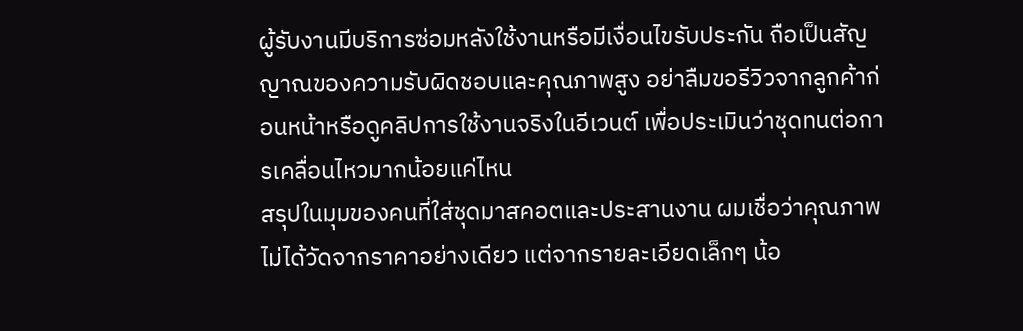ผู้รับงานมีบริการซ่อมหลังใช้งานหรือมีเงื่อนไขรับประกัน ถือเป็นสัญญาณของความรับผิดชอบและคุณภาพสูง อย่าลืมขอรีวิวจากลูกค้าก่อนหน้าหรือดูคลิปการใช้งานจริงในอีเวนต์ เพื่อประเมินว่าชุดทนต่อการเคลื่อนไหวมากน้อยแค่ไหน
สรุปในมุมของคนที่ใส่ชุดมาสคอตและประสานงาน ผมเชื่อว่าคุณภาพไม่ได้วัดจากราคาอย่างเดียว แต่จากรายละเอียดเล็กๆ น้อ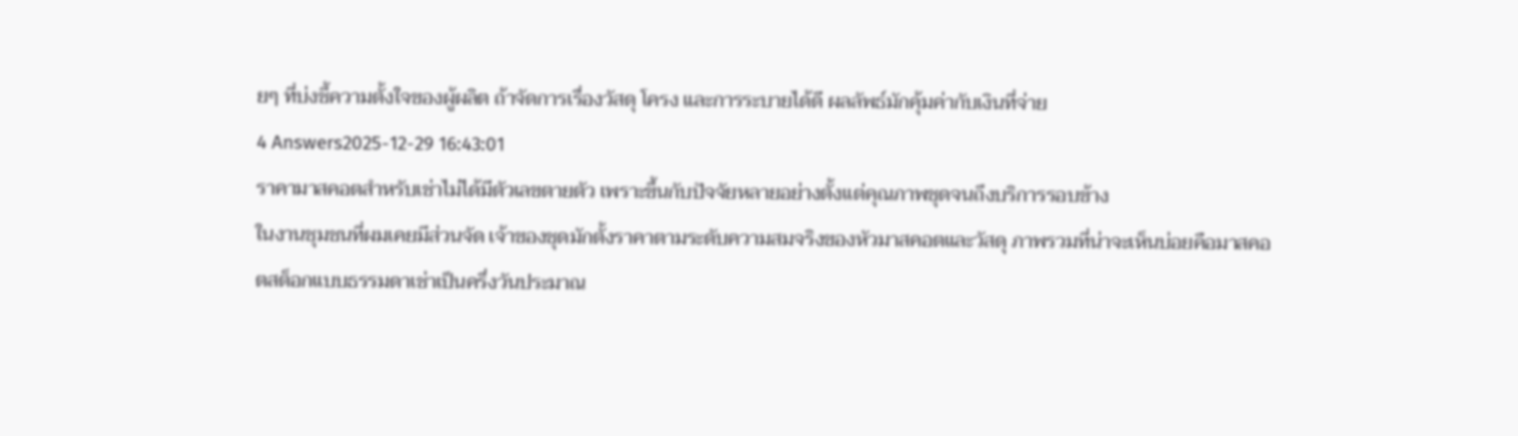ยๆ ที่บ่งชี้ความตั้งใจของผู้ผลิต ถ้าจัดการเรื่องวัสดุ โครง และการระบายได้ดี ผลลัพธ์มักคุ้มค่ากับเงินที่จ่าย
4 Answers2025-12-29 16:43:01
ราคามาสคอตสำหรับเช่าไม่ได้มีตัวเลขตายตัว เพราะขึ้นกับปัจจัยหลายอย่างตั้งแต่คุณภาพชุดจนถึงบริการรอบข้าง
ในงานชุมชนที่ผมเคยมีส่วนจัด เจ้าของชุดมักตั้งราคาตามระดับความสมจริงของหัวมาสคอตและวัสดุ ภาพรวมที่น่าจะเห็นบ่อยคือมาสคอตสต็อกแบบธรรมดาเช่าเป็นครึ่งวันประมาณ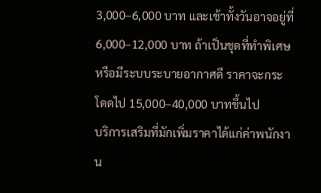3,000–6,000 บาท และเช้าทั้งวันอาจอยู่ที่ 6,000–12,000 บาท ถ้าเป็นชุดที่ทำพิเศษหรือมีระบบระบายอากาศดี ราคาจะกระโดดไป 15,000–40,000 บาทขึ้นไป
บริการเสริมที่มักเพิ่มราคาได้แก่ค่าพนักงาน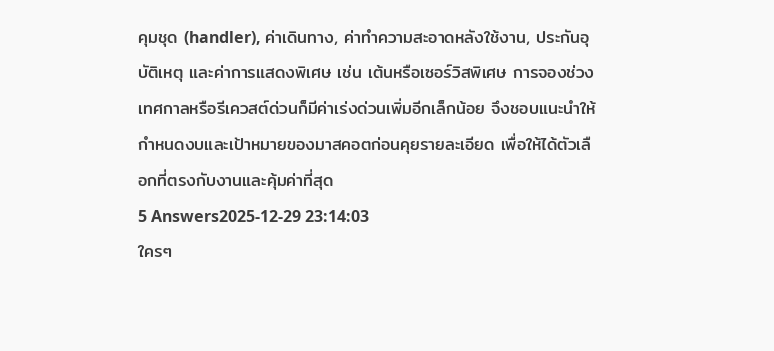คุมชุด (handler), ค่าเดินทาง, ค่าทำความสะอาดหลังใช้งาน, ประกันอุบัติเหตุ และค่าการแสดงพิเศษ เช่น เต้นหรือเซอร์วิสพิเศษ การจองช่วงเทศกาลหรือรีเควสต์ด่วนก็มีค่าเร่งด่วนเพิ่มอีกเล็กน้อย จึงชอบแนะนำให้กำหนดงบและเป้าหมายของมาสคอตก่อนคุยรายละเอียด เพื่อให้ได้ตัวเลือกที่ตรงกับงานและคุ้มค่าที่สุด
5 Answers2025-12-29 23:14:03
ใครๆ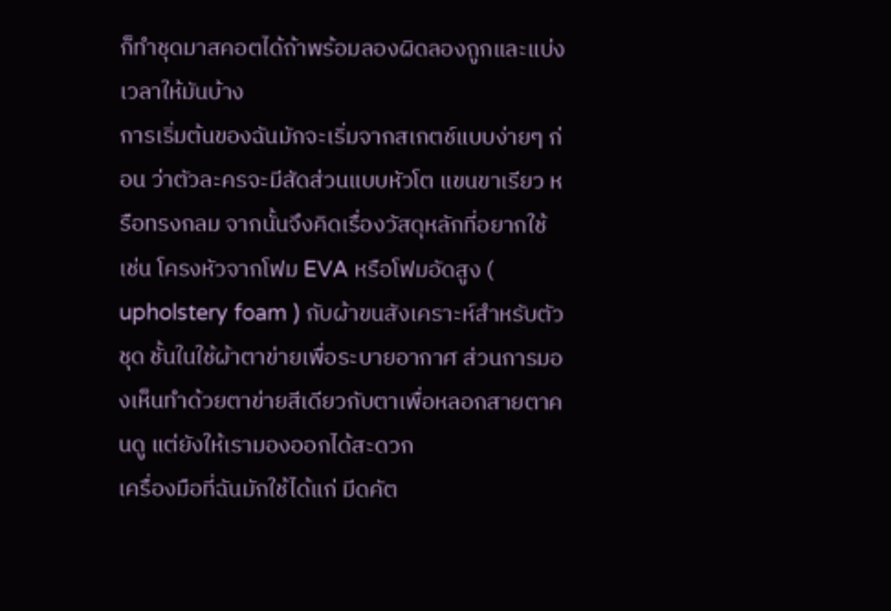ก็ทำชุดมาสคอตได้ถ้าพร้อมลองผิดลองถูกและแบ่งเวลาให้มันบ้าง
การเริ่มต้นของฉันมักจะเริ่มจากสเกตช์แบบง่ายๆ ก่อน ว่าตัวละครจะมีสัดส่วนแบบหัวโต แขนขาเรียว หรือทรงกลม จากนั้นจึงคิดเรื่องวัสดุหลักที่อยากใช้ เช่น โครงหัวจากโฟม EVA หรือโฟมอัดสูง ( upholstery foam ) กับผ้าขนสังเคราะห์สำหรับตัวชุด ชั้นในใช้ผ้าตาข่ายเพื่อระบายอากาศ ส่วนการมองเห็นทำด้วยตาข่ายสีเดียวกับตาเพื่อหลอกสายตาคนดู แต่ยังให้เรามองออกได้สะดวก
เครื่องมือที่ฉันมักใช้ได้แก่ มีดคัต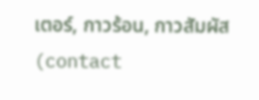เตอร์, กาวร้อน, กาวสัมผัส (contact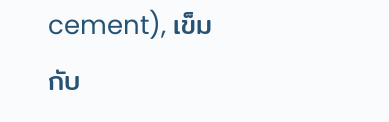cement), เข็มกับ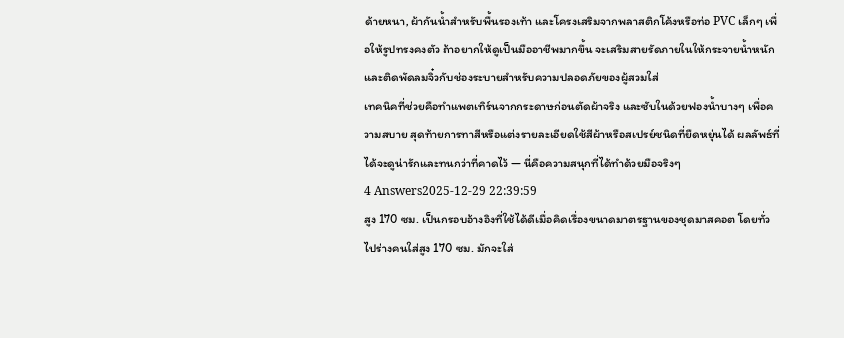ด้ายหนา, ผ้ากันน้ำสำหรับพื้นรองเท้า และโครงเสริมจากพลาสติกโค้งหรือท่อ PVC เล็กๆ เพื่อให้รูปทรงคงตัว ถ้าอยากให้ดูเป็นมืออาชีพมากขึ้น จะเสริมสายรัดภายในให้กระจายน้ำหนัก และติดพัดลมจิ๋วกับช่องระบายสำหรับความปลอดภัยของผู้สวมใส่
เทคนิคที่ช่วยคือทำแพตเทิร์นจากกระดาษก่อนตัดผ้าจริง และซับในด้วยฟองน้ำบางๆ เพื่อความสบาย สุดท้ายการทาสีหรือแต่งรายละเอียดใช้สีผ้าหรือสเปรย์ชนิดที่ยืดหยุ่นได้ ผลลัพธ์ที่ได้จะดูน่ารักและทนกว่าที่คาดไว้ — นี่คือความสนุกที่ได้ทำด้วยมือจริงๆ
4 Answers2025-12-29 22:39:59
สูง 170 ซม. เป็นกรอบอ้างอิงที่ใช้ได้ดีเมื่อคิดเรื่องขนาดมาตรฐานของชุดมาสคอต โดยทั่วไปร่างคนใส่สูง 170 ซม. มักจะใส่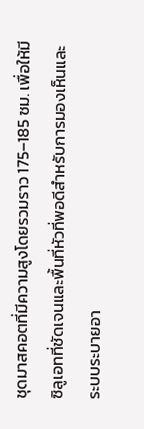ชุดมาสคอตที่มีความสูงโดยรวมราว 175–185 ซม. เพื่อให้มีซิลูเอทที่ชัดเจนและพื้นที่หัวที่พอดีสำหรับการมองเห็นและระบบระบายอา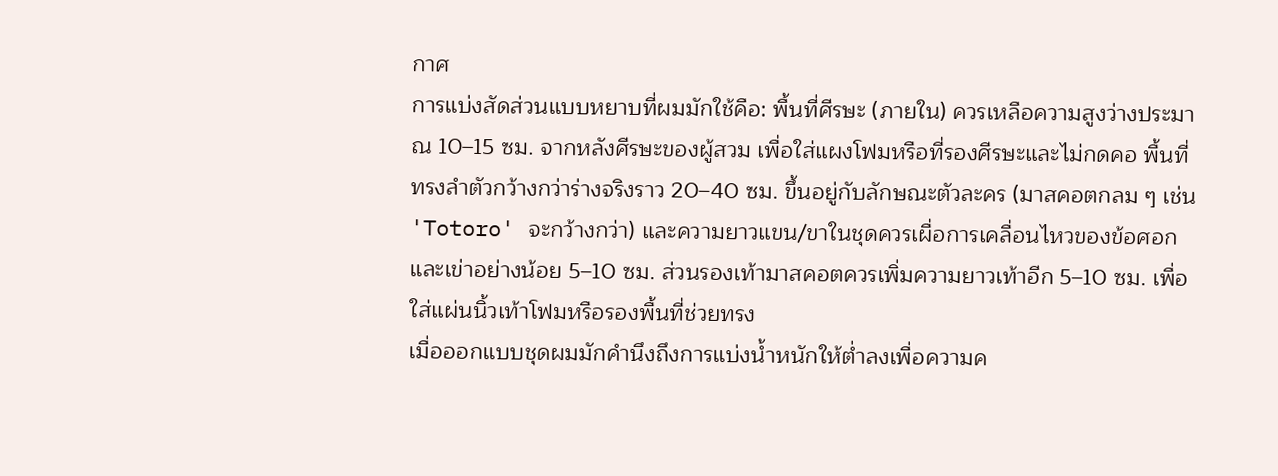กาศ
การแบ่งสัดส่วนแบบหยาบที่ผมมักใช้คือ: พื้นที่ศีรษะ (ภายใน) ควรเหลือความสูงว่างประมาณ 10–15 ซม. จากหลังศีรษะของผู้สวม เพื่อใส่แผงโฟมหรือที่รองศีรษะและไม่กดคอ พื้นที่ทรงลำตัวกว้างกว่าร่างจริงราว 20–40 ซม. ขึ้นอยู่กับลักษณะตัวละคร (มาสคอตกลม ๆ เช่น 'Totoro' จะกว้างกว่า) และความยาวแขน/ขาในชุดควรเผื่อการเคลื่อนไหวของข้อศอกและเข่าอย่างน้อย 5–10 ซม. ส่วนรองเท้ามาสคอตควรเพิ่มความยาวเท้าอีก 5–10 ซม. เพื่อใส่แผ่นนิ้วเท้าโฟมหรือรองพื้นที่ช่วยทรง
เมื่อออกแบบชุดผมมักคำนึงถึงการแบ่งน้ำหนักให้ต่ำลงเพื่อความค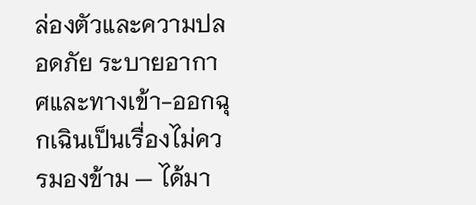ล่องตัวและความปลอดภัย ระบายอากาศและทางเข้า-ออกฉุกเฉินเป็นเรื่องไม่ควรมองข้าม — ได้มา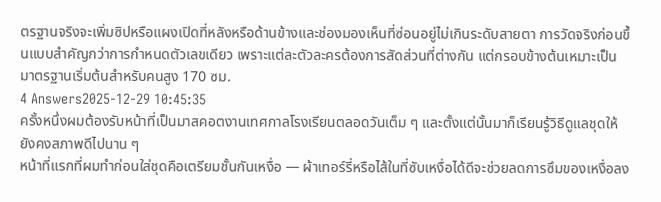ตรฐานจริงจะเพิ่มซิปหรือแผงเปิดที่หลังหรือด้านข้างและช่องมองเห็นที่ซ่อนอยู่ไม่เกินระดับสายตา การวัดจริงก่อนขึ้นแบบสำคัญกว่าการกำหนดตัวเลขเดียว เพราะแต่ละตัวละครต้องการสัดส่วนที่ต่างกัน แต่กรอบข้างต้นเหมาะเป็นมาตรฐานเริ่มต้นสำหรับคนสูง 170 ซม.
4 Answers2025-12-29 10:45:35
ครั้งหนึ่งผมต้องรับหน้าที่เป็นมาสคอตงานเทศกาลโรงเรียนตลอดวันเต็ม ๆ และตั้งแต่นั้นมาก็เรียนรู้วิธีดูแลชุดให้ยังคงสภาพดีไปนาน ๆ
หน้าที่แรกที่ผมทำก่อนใส่ชุดคือเตรียมชั้นกันเหงื่อ — ผ้าเทอร์รี่หรือไส้ในที่ซับเหงื่อได้ดีจะช่วยลดการซึมของเหงื่อลง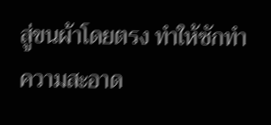สู่ขนผ้าโดยตรง ทำให้ซักทำความสะอาด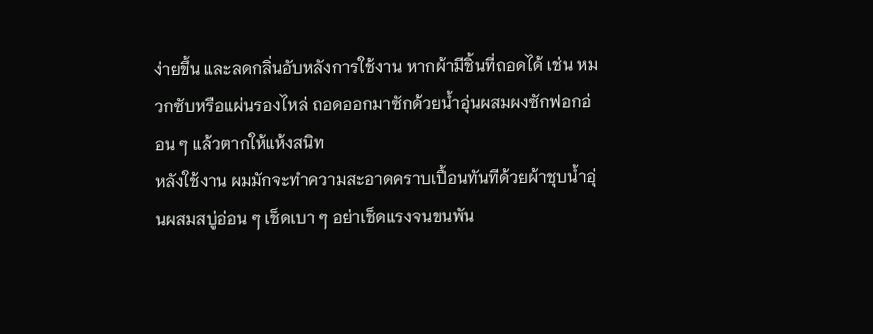ง่ายขึ้น และลดกลิ่นอับหลังการใช้งาน หากผ้ามีชิ้นที่ถอดได้ เช่น หมวกซับหรือแผ่นรองไหล่ ถอดออกมาซักด้วยน้ำอุ่นผสมผงซักฟอกอ่อน ๆ แล้วตากให้แห้งสนิท
หลังใช้งาน ผมมักจะทำความสะอาดคราบเปื้อนทันทีด้วยผ้าชุบน้ำอุ่นผสมสบู่อ่อน ๆ เช็ดเบา ๆ อย่าเช็ดแรงจนขนพัน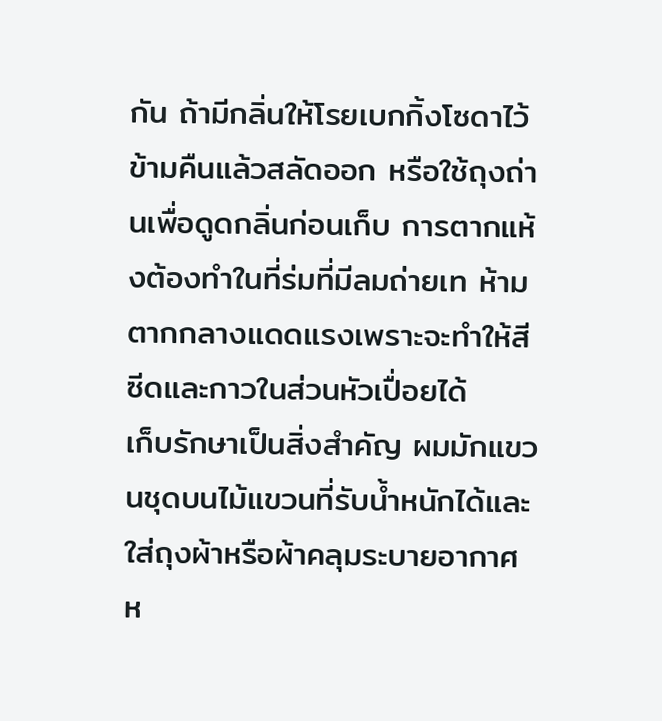กัน ถ้ามีกลิ่นให้โรยเบกกิ้งโซดาไว้ข้ามคืนแล้วสลัดออก หรือใช้ถุงถ่านเพื่อดูดกลิ่นก่อนเก็บ การตากแห้งต้องทำในที่ร่มที่มีลมถ่ายเท ห้ามตากกลางแดดแรงเพราะจะทำให้สีซีดและกาวในส่วนหัวเปื่อยได้
เก็บรักษาเป็นสิ่งสำคัญ ผมมักแขวนชุดบนไม้แขวนที่รับน้ำหนักได้และใส่ถุงผ้าหรือผ้าคลุมระบายอากาศ ห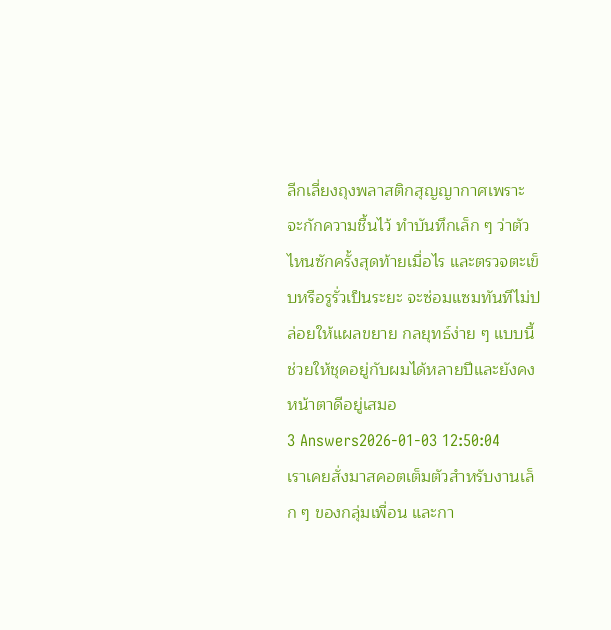ลีกเลี่ยงถุงพลาสติกสุญญากาศเพราะจะกักความชื้นไว้ ทำบันทึกเล็ก ๆ ว่าตัวไหนซักครั้งสุดท้ายเมื่อไร และตรวจตะเข็บหรือรูรั่วเป็นระยะ จะซ่อมแซมทันทีไม่ปล่อยให้แผลขยาย กลยุทธ์ง่าย ๆ แบบนี้ช่วยให้ชุดอยู่กับผมได้หลายปีและยังคงหน้าตาดีอยู่เสมอ
3 Answers2026-01-03 12:50:04
เราเคยสั่งมาสคอตเต็มตัวสำหรับงานเล็ก ๆ ของกลุ่มเพื่อน และกา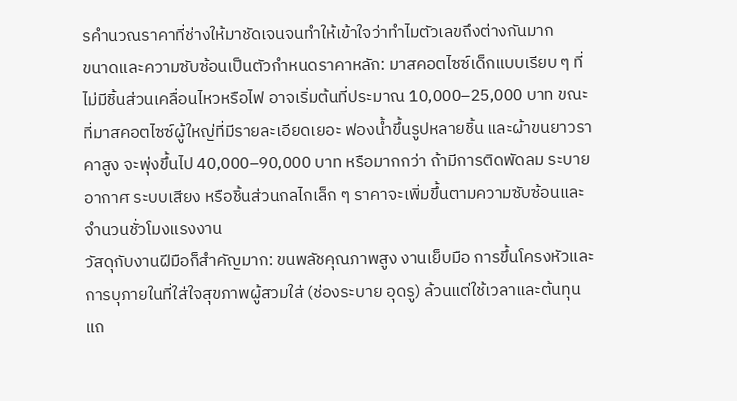รคำนวณราคาที่ช่างให้มาชัดเจนจนทำให้เข้าใจว่าทำไมตัวเลขถึงต่างกันมาก
ขนาดและความซับซ้อนเป็นตัวกำหนดราคาหลัก: มาสคอตไซซ์เด็กแบบเรียบ ๆ ที่ไม่มีชิ้นส่วนเคลื่อนไหวหรือไฟ อาจเริ่มต้นที่ประมาณ 10,000–25,000 บาท ขณะที่มาสคอตไซซ์ผู้ใหญ่ที่มีรายละเอียดเยอะ ฟองน้ำขึ้นรูปหลายชิ้น และผ้าขนยาวราคาสูง จะพุ่งขึ้นไป 40,000–90,000 บาท หรือมากกว่า ถ้ามีการติดพัดลม ระบายอากาศ ระบบเสียง หรือชิ้นส่วนกลไกเล็ก ๆ ราคาจะเพิ่มขึ้นตามความซับซ้อนและจำนวนชั่วโมงแรงงาน
วัสดุกับงานฝีมือก็สำคัญมาก: ขนพลัชคุณภาพสูง งานเย็บมือ การขึ้นโครงหัวและการบุภายในที่ใส่ใจสุขภาพผู้สวมใส่ (ช่องระบาย อุดรู) ล้วนแต่ใช้เวลาและต้นทุน แถ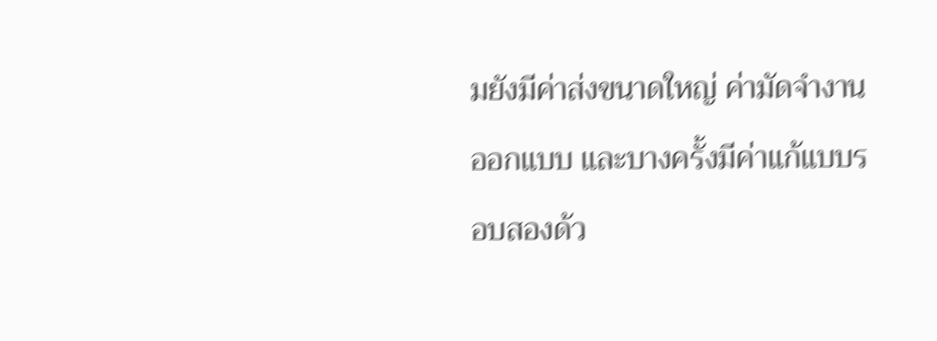มยังมีค่าส่งขนาดใหญ่ ค่ามัดจำงานออกแบบ และบางครั้งมีค่าแก้แบบรอบสองด้ว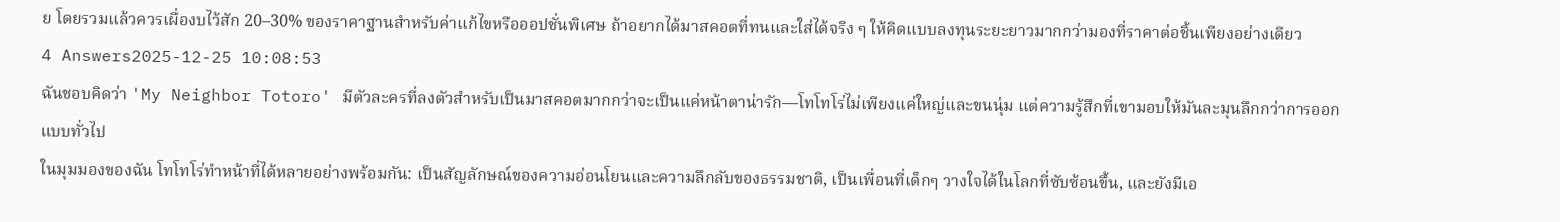ย โดยรวมแล้วควรเผื่องบไว้สัก 20–30% ของราคาฐานสำหรับค่าแก้ไขหรือออปชั่นพิเศษ ถ้าอยากได้มาสคอตที่ทนและใส่ได้จริง ๆ ให้คิดแบบลงทุนระยะยาวมากกว่ามองที่ราคาต่อชิ้นเพียงอย่างเดียว
4 Answers2025-12-25 10:08:53
ฉันชอบคิดว่า 'My Neighbor Totoro' มีตัวละครที่ลงตัวสำหรับเป็นมาสคอตมากกว่าจะเป็นแค่หน้าตาน่ารัก—โทโทโร่ไม่เพียงแค่ใหญ่และขนนุ่ม แต่ความรู้สึกที่เขามอบให้มันละมุนลึกกว่าการออกแบบทั่วไป
ในมุมมองของฉัน โทโทโร่ทำหน้าที่ได้หลายอย่างพร้อมกัน: เป็นสัญลักษณ์ของความอ่อนโยนและความลึกลับของธรรมชาติ, เป็นเพื่อนที่เด็กๆ วางใจได้ในโลกที่ซับซ้อนขึ้น, และยังมีเอ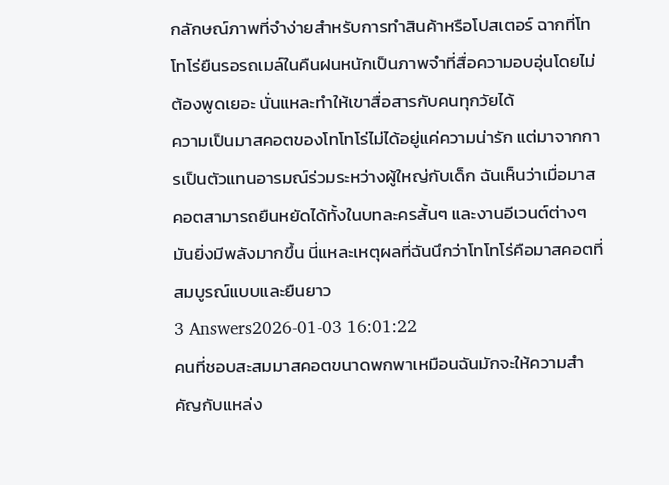กลักษณ์ภาพที่จำง่ายสำหรับการทำสินค้าหรือโปสเตอร์ ฉากที่โทโทโร่ยืนรอรถเมล์ในคืนฝนหนักเป็นภาพจำที่สื่อความอบอุ่นโดยไม่ต้องพูดเยอะ นั่นแหละทำให้เขาสื่อสารกับคนทุกวัยได้
ความเป็นมาสคอตของโทโทโร่ไม่ได้อยู่แค่ความน่ารัก แต่มาจากการเป็นตัวแทนอารมณ์ร่วมระหว่างผู้ใหญ่กับเด็ก ฉันเห็นว่าเมื่อมาสคอตสามารถยืนหยัดได้ทั้งในบทละครสั้นๆ และงานอีเวนต์ต่างๆ มันยิ่งมีพลังมากขึ้น นี่แหละเหตุผลที่ฉันนึกว่าโทโทโร่คือมาสคอตที่สมบูรณ์แบบและยืนยาว
3 Answers2026-01-03 16:01:22
คนที่ชอบสะสมมาสคอตขนาดพกพาเหมือนฉันมักจะให้ความสำคัญกับแหล่ง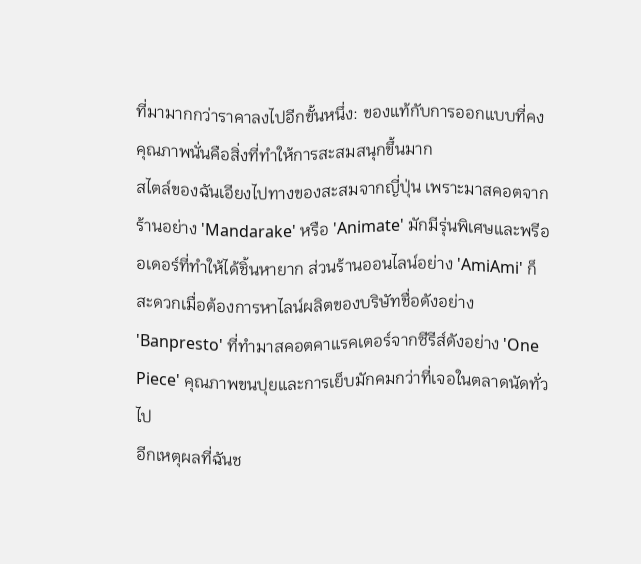ที่มามากกว่าราคาลงไปอีกขั้นหนึ่ง: ของแท้กับการออกแบบที่คงคุณภาพนั่นคือสิ่งที่ทำให้การสะสมสนุกขึ้นมาก
สไตล์ของฉันเอียงไปทางของสะสมจากญี่ปุ่น เพราะมาสคอตจากร้านอย่าง 'Mandarake' หรือ 'Animate' มักมีรุ่นพิเศษและพรีออเดอร์ที่ทำให้ได้ชิ้นหายาก ส่วนร้านออนไลน์อย่าง 'AmiAmi' ก็สะดวกเมื่อต้องการหาไลน์ผลิตของบริษัทชื่อดังอย่าง 'Banpresto' ที่ทำมาสคอตคาแรคเตอร์จากซีรีส์ดังอย่าง 'One Piece' คุณภาพขนปุยและการเย็บมักคมกว่าที่เจอในตลาดนัดทั่วไป
อีกเหตุผลที่ฉันช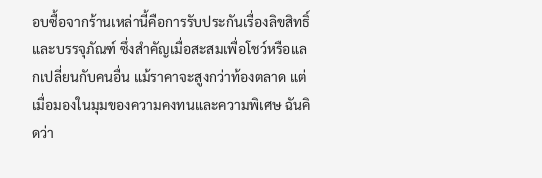อบซื้อจากร้านเหล่านี้คือการรับประกันเรื่องลิขสิทธิ์และบรรจุภัณฑ์ ซึ่งสำคัญเมื่อสะสมเพื่อโชว์หรือแลกเปลี่ยนกับคนอื่น แม้ราคาจะสูงกว่าท้องตลาด แต่เมื่อมองในมุมของความคงทนและความพิเศษ ฉันคิดว่า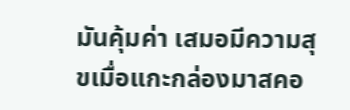มันคุ้มค่า เสมอมีความสุขเมื่อแกะกล่องมาสคอ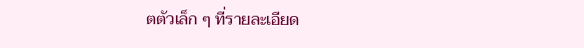ตตัวเล็ก ๆ ที่รายละเอียด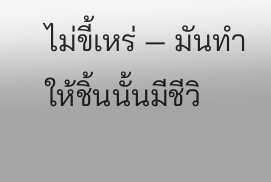ไม่ขี้เหร่ — มันทำให้ชิ้นนั้นมีชีวิ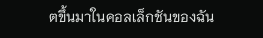ตขึ้นมาในคอลเล็กชันของฉัน